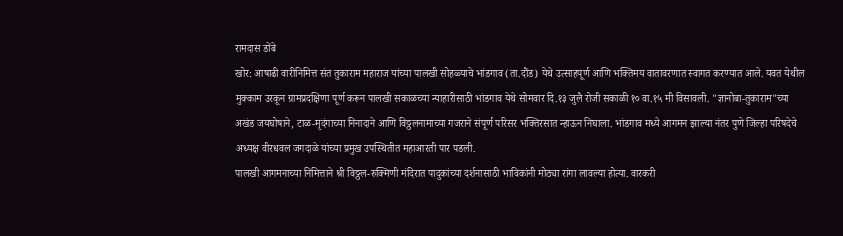रामदास डोंबे
खोर: आषाढी वारीनिमित्त संत तुकाराम महाराज यांच्या पालखी सोहळ्याचे भांडगाव (ता.दौंड) येथे उत्साहपूर्ण आणि भक्तिमय वातावरणात स्वागत करण्यात आले. यवत येथील मुक्काम उरकून ग्रामप्रदक्षिणा पूर्ण करून पालखी सकाळच्या न्याहारीसाठी भांडगाव येथे सोमवार दि.१३ जुलै रोजी सकाळी १० वा.१५ मी विसावली. "ज्ञानोबा-तुकाराम"च्या अखंड जयघोषाने, टाळ-मृदंगाच्या निनादाने आणि विठ्ठलनामाच्या गजराने संपूर्ण परिसर भक्तिरसात न्हाऊन निघाला. भांडगाव मध्ये आगमन झाल्या नंतर पुणे जिल्हा परिषदेचे अध्यक्ष वीरधवल जगदाळे यांच्या प्रमुख उपस्थितीत महाआरती पार पडली.
पालखी आगमनाच्या निमित्ताने श्री विठ्ठल-रुक्मिणी मंदिरात पादुकांच्या दर्शनासाठी भाविकांनी मोठ्या रांगा लावल्या होत्या. वारकरी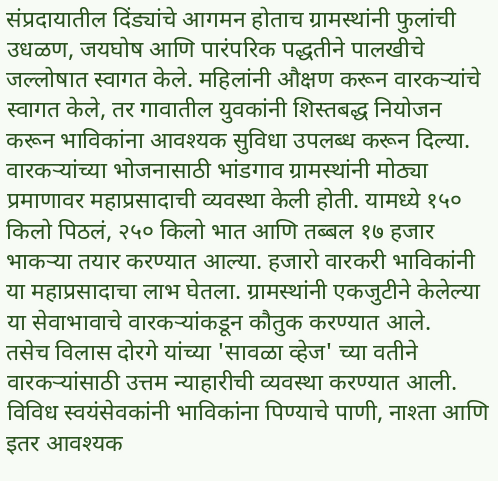संप्रदायातील दिंड्यांचे आगमन होताच ग्रामस्थांनी फुलांची उधळण, जयघोष आणि पारंपरिक पद्धतीने पालखीचे जल्लोषात स्वागत केले. महिलांनी औक्षण करून वारकऱ्यांचे स्वागत केले, तर गावातील युवकांनी शिस्तबद्ध नियोजन करून भाविकांना आवश्यक सुविधा उपलब्ध करून दिल्या.
वारकऱ्यांच्या भोजनासाठी भांडगाव ग्रामस्थांनी मोठ्या प्रमाणावर महाप्रसादाची व्यवस्था केली होती. यामध्ये १५० किलो पिठलं, २५० किलो भात आणि तब्बल १७ हजार भाकऱ्या तयार करण्यात आल्या. हजारो वारकरी भाविकांनी या महाप्रसादाचा लाभ घेतला. ग्रामस्थांनी एकजुटीने केलेल्या या सेवाभावाचे वारकऱ्यांकडून कौतुक करण्यात आले.
तसेच विलास दोरगे यांच्या 'सावळा व्हेज' च्या वतीने वारकऱ्यांसाठी उत्तम न्याहारीची व्यवस्था करण्यात आली. विविध स्वयंसेवकांनी भाविकांना पिण्याचे पाणी, नाश्ता आणि इतर आवश्यक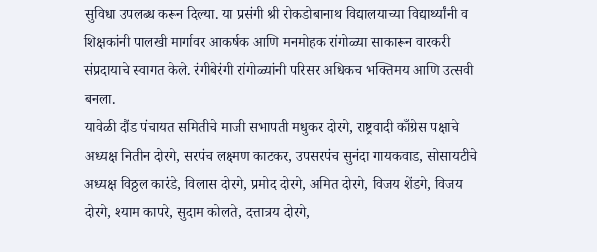सुविधा उपलब्ध करून दिल्या. या प्रसंगी श्री रोकडोबानाथ विद्यालयाच्या विद्यार्थ्यांनी व शिक्षकांनी पालखी मार्गावर आकर्षक आणि मनमोहक रांगोळ्या साकारून वारकरी संप्रदायाचे स्वागत केले. रंगीबेरंगी रांगोळ्यांनी परिसर अधिकच भक्तिमय आणि उत्सवी बनला.
यावेळी दौंड पंचायत समितीचे माजी सभापती मधुकर दोरगे, राष्ट्रवादी काँग्रेस पक्षाचे अध्यक्ष नितीन दोरगे, सरपंच लक्ष्मण काटकर, उपसरपंच सुनंदा गायकवाड, सोसायटीचे अध्यक्ष विठ्ठल कारंडे, विलास दोरगे, प्रमोद दोरगे, अमित दोरगे, विजय शेंडगे, विजय दोरगे, श्याम कापरे, सुदाम कोलते, दत्तात्रय दोरगे,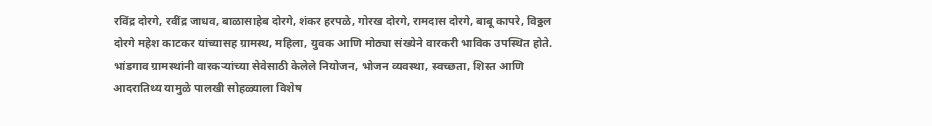रविंद्र दोरगे, रवींद्र जाधव, बाळासाहेब दोरगे, शंकर हरपळे, गोरख दोरगे, रामदास दोरगे, बाबू कापरे, विठ्ठल दोरगे महेश काटकर यांच्यासह ग्रामस्थ, महिला, युवक आणि मोठ्या संख्येने वारकरी भाविक उपस्थित होते. भांडगाव ग्रामस्थांनी वारकऱ्यांच्या सेवेसाठी केलेले नियोजन, भोजन व्यवस्था, स्वच्छता, शिस्त आणि आदरातिथ्य यामुळे पालखी सोहळ्याला विशेष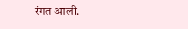रंगत आली.